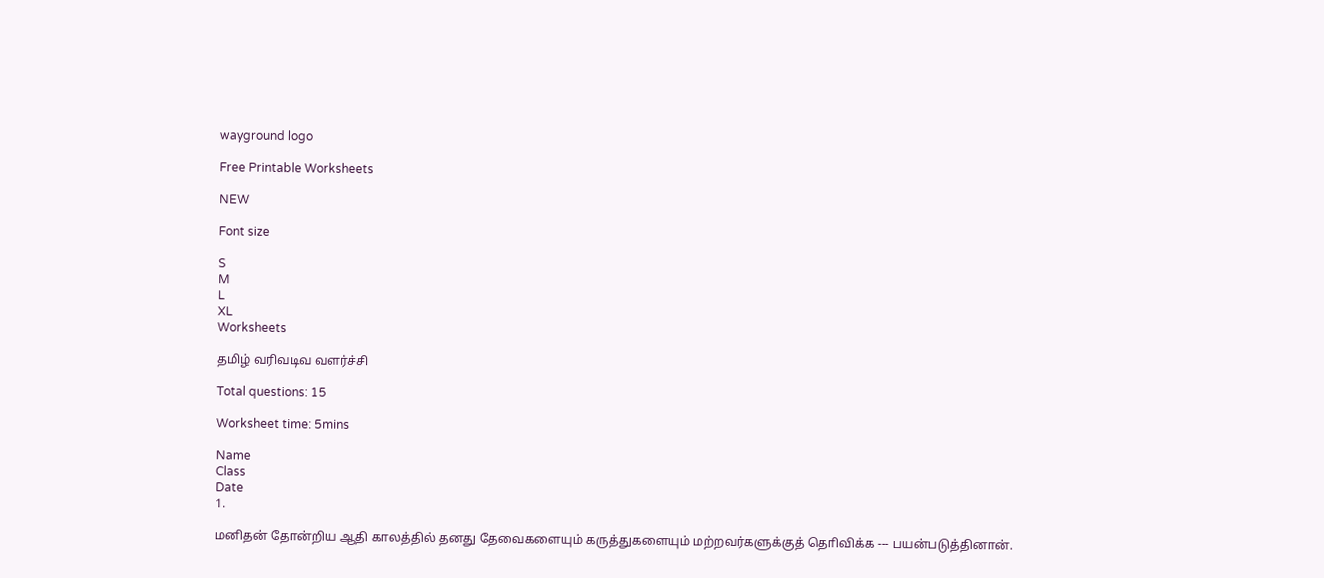wayground logo

Free Printable Worksheets

NEW

Font size

S
M
L
XL
Worksheets

தமிழ் வரிவடிவ வளர்ச்சி

Total questions: 15

Worksheet time: 5mins

Name
Class
Date
1.

மனிதன் தோன்றிய ஆதி காலத்தில் தனது தேவைகளையும் கருத்துகளையும் மற்றவர்களுக்குத் தொிவிக்க --- பயன்படுத்தினான்.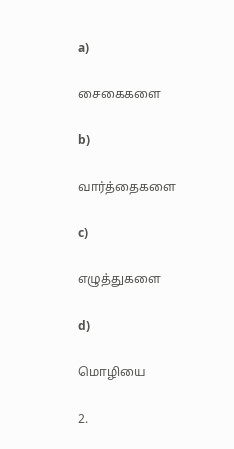a)

சைகைகளை

b)

வார்த்தைகளை

c)

எழுத்துகளை

d)

மொழியை

2.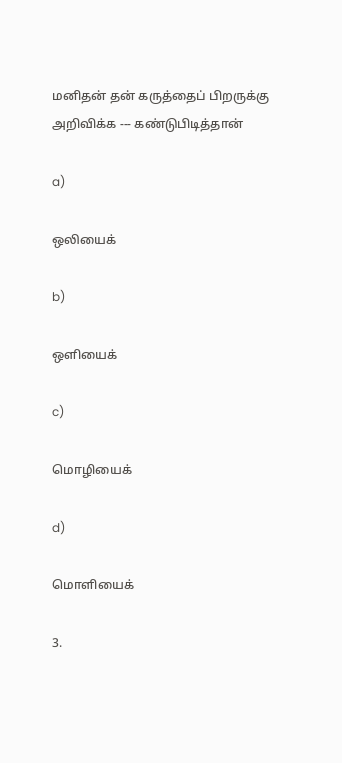மனிதன் தன் கருத்தைப் பிறருக்கு அறிவிக்க --- கண்டுபிடித்தான்

a)

ஒலியைக்

b)

ஒளியைக்

c)

மொழியைக்

d)

மொளியைக்

3.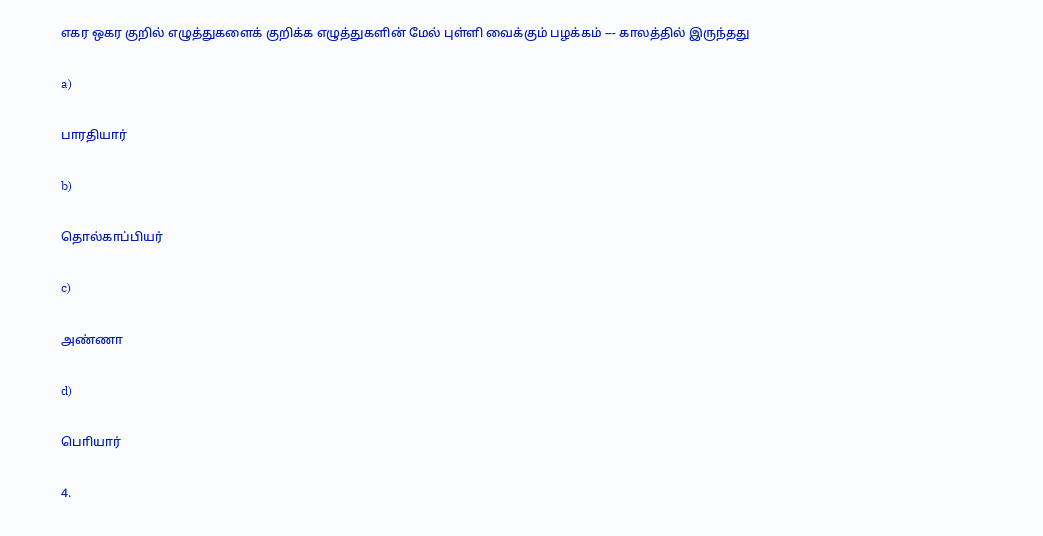எகர ஒகர குறில் எழுத்துகளைக் குறிக்க எழுத்துகளின் மேல் புள்ளி வைக்கும் பழக்கம் --- காலத்தில் இருந்தது

a)

பாரதியார்

b)

தொல்காப்பியர்

c)

அண்ணா

d)

பொியார்

4.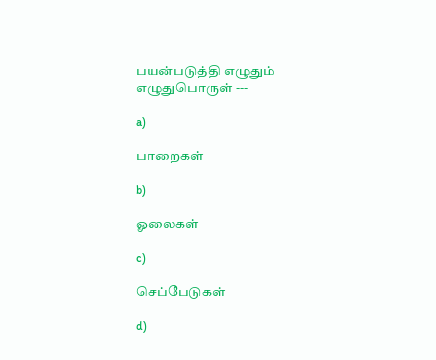பயன்படுத்தி எழுதும் எழுதுபொருள் ---

a)

பாறைகள்

b)

ஓலைகள்

c)

செப்பேடுகள்

d)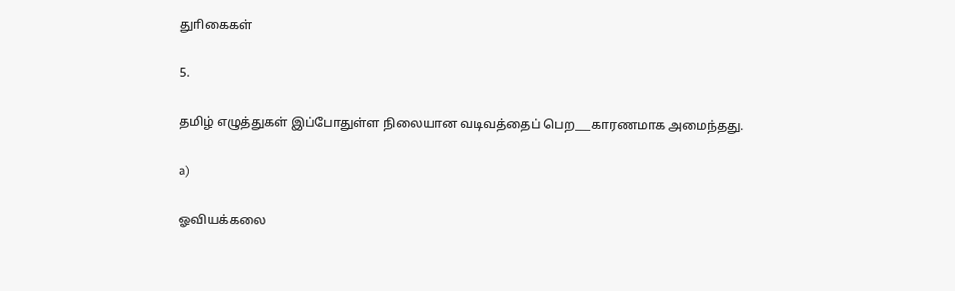துாிகைகள்

5.

தமிழ் எழுத்துகள் இப்போதுள்ள நிலையான வடிவத்தைப் பெற___காரணமாக அமைந்தது.

a)

ஓவியக்கலை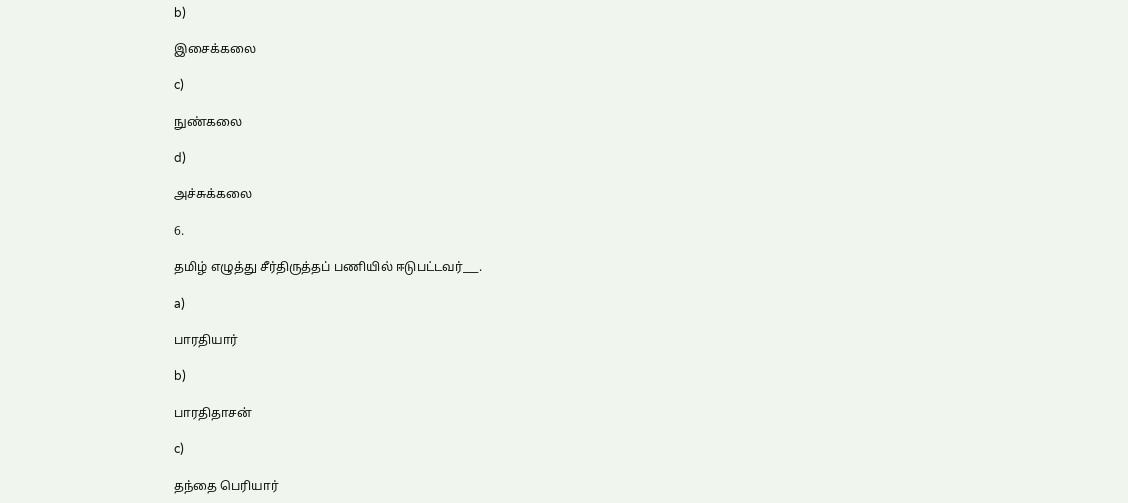b)

இசைக்கலை

c)

நுண்கலை

d)

அச்சுக்கலை

6.

தமிழ் எழுத்து சீர்திருத்தப் பணியில் ஈடுபட்டவர்___.

a)

பாரதியார்

b)

பாரதிதாசன்

c)

தந்தை பெரியார்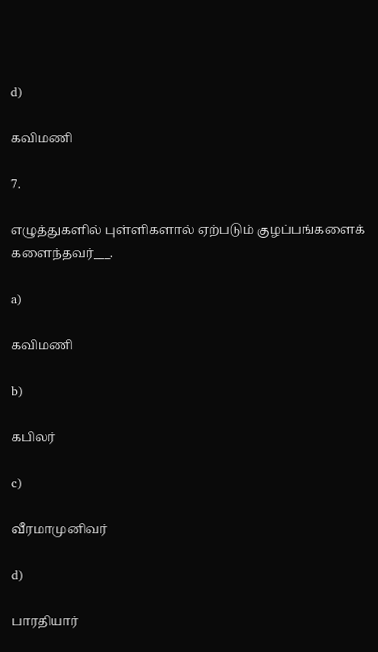d)

கவிமணி

7.

எழுத்துகளில் புள்ளிகளால் ஏற்படும் குழப்பங்களைக் களைந்தவர்___.

a)

கவிமணி

b)

கபிலர்

c)

வீரமாமுனிவர்

d)

பாரதியார்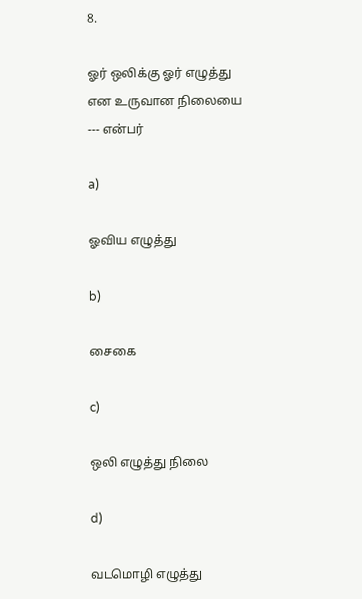8.

ஓர் ஒலிக்கு ஓர் எழுத்து என உருவான நிலையை --- என்பர்

a)

ஓவிய எழுத்து

b)

சைகை

c)

ஒலி எழுத்து நிலை

d)

வடமொழி எழுத்து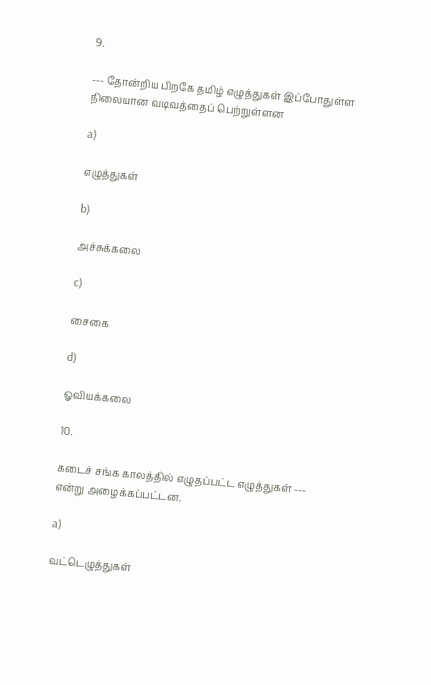9.

--- தோன்றிய பிறகே தமிழ் எழுத்துகள் இப்போதுள்ள நிலையான வடிவத்தைப் பெற்றுள்ளன

a)

எழுத்துகள்

b)

அச்சுக்கலை

c)

சைகை

d)

ஓவியக்கலை

10.

கடைச் சங்க காலத்தில் எழுதப்பட்ட எழுத்துகள் --- என்று அழைக்கப்பட்டன.

a)

வட்டெழுத்துகள்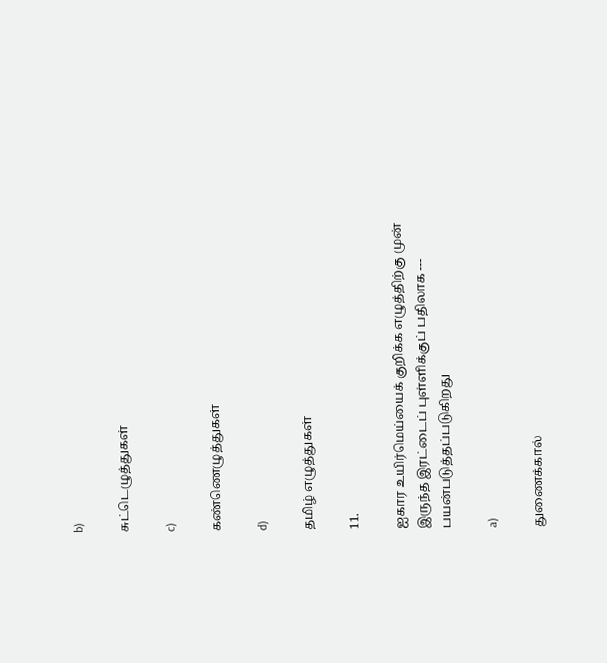b)

சுட்டெழுத்துகள்

c)

கண்ணெழுத்துகள்

d)

தமிழ் எழுத்துகள்

11.

ஐகார உயிர்மெய்யைக் குறிக்க எழுத்திற்கு முன் இருந்த இரட்டைப் புள்ளிக்குப் பதிலாக --- பயன்படுத்தப்படுகிறது

a)

துணைக்கால்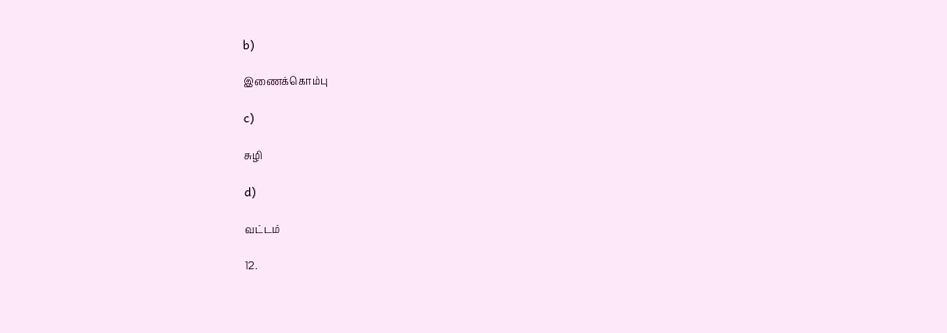b)

இணைக்கொம்பு

c)

சுழி

d)

வட்டம்

12.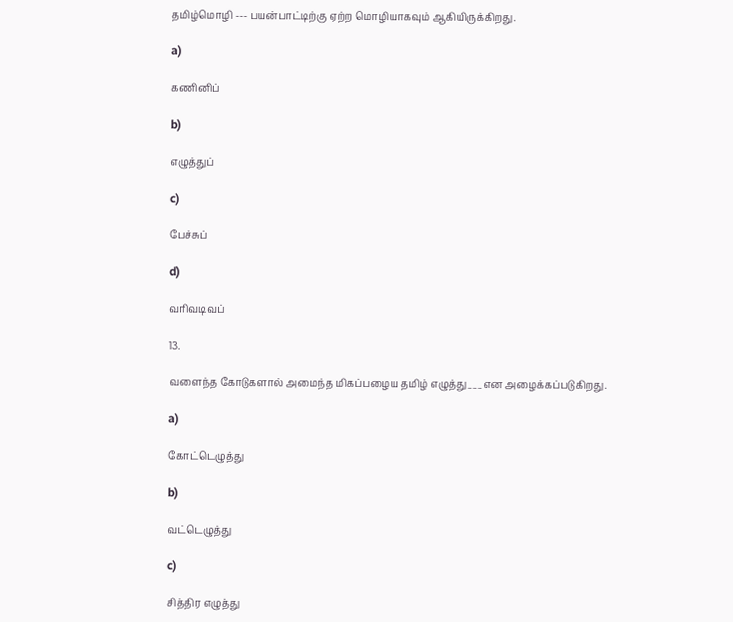தமிழ்மொழி --- பயன்பாட்டிற்கு ஏற்ற மொழியாகவும் ஆகியிருக்கிறது.

a)

கணினிப்

b)

எழுத்துப்

c)

பேச்சுப்

d)

வாிவடிவப்

13.

வளைந்த கோடுகளால் அமைந்த மிகப்பழைய தமிழ் எழுத்து___என அழைக்கப்படுகிறது.

a)

கோட்டெழுத்து

b)

வட்டெழுத்து

c)

சித்திர எழுத்து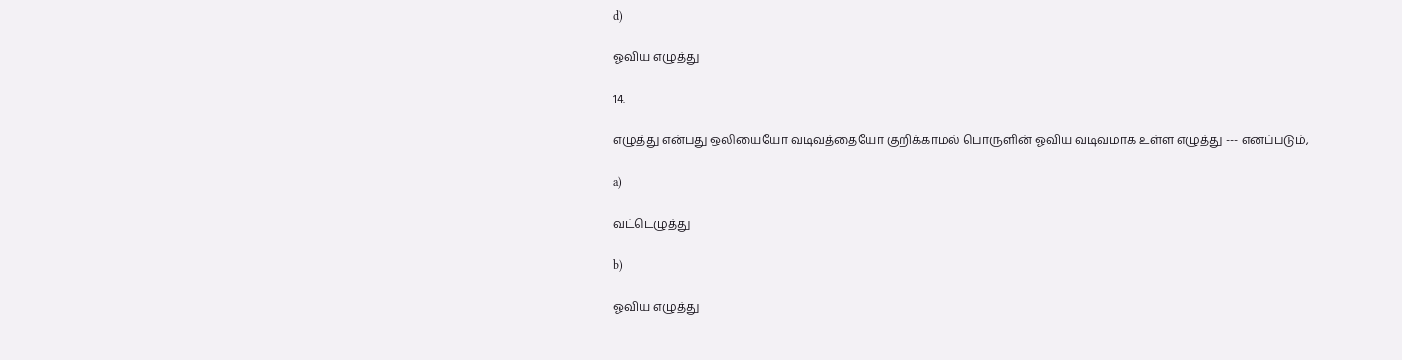d)

ஓவிய எழுத்து

14.

எழுத்து என்பது ஒலியையோ வடிவத்தையோ குறிக்காமல் பொருளின் ஓவிய வடிவமாக உள்ள எழுத்து --- எனப்படும்,

a)

வட்டெழுத்து

b)

ஓவிய எழுத்து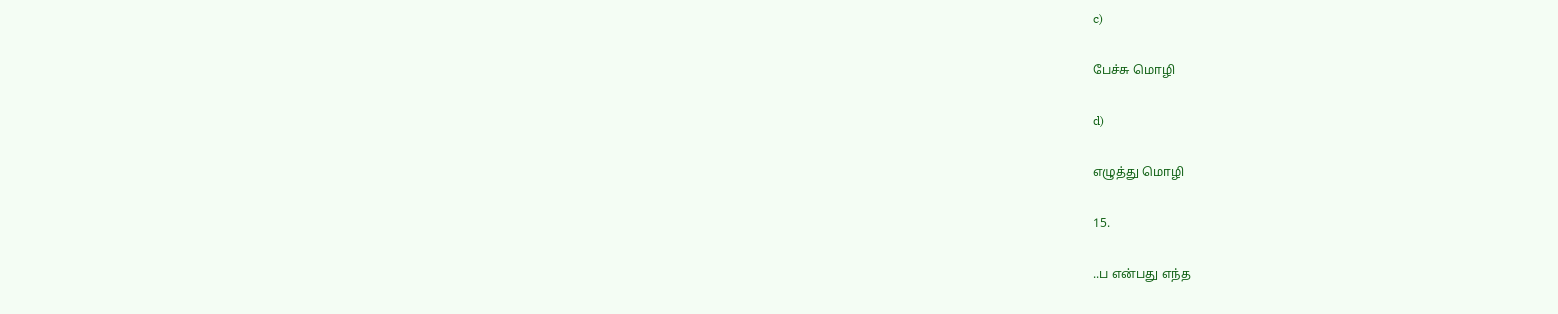c)

பேச்சு மொழி

d)

எழுத்து மொழி

15.

..ப என்பது எந்த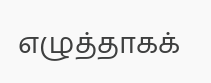எழுத்தாகக்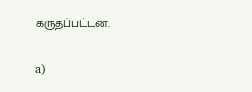கருதப்பட்டன.

a)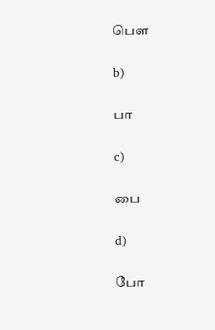பௌ

b)

பா

c)

பை

d)

போ